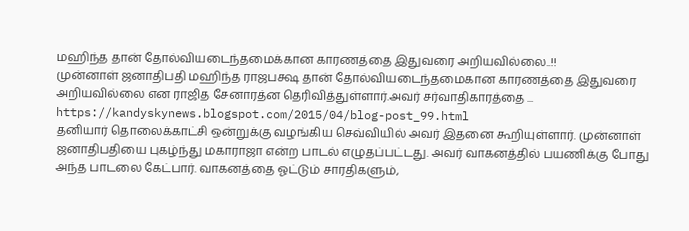மஹிந்த தான் தோல்வியடைந்தமைக்கான காரணத்தை இதுவரை அறியவில்லை..!!
முன்னாள் ஜனாதிபதி மஹிந்த ராஜபக்ஷ தான் தோல்வியடைந்தமைகான காரணத்தை இதுவரை அறியவில்லை என ராஜித சேனாரத்ன தெரிவித்துள்ளார்.அவர் சர்வாதிகாரத்தை ...
https://kandyskynews.blogspot.com/2015/04/blog-post_99.html
தனியார் தொலைக்காட்சி ஒன்றுக்கு வழங்கிய செவ்வியில் அவர் இதனை கூறியுள்ளார். முன்னாள் ஜனாதிபதியை புகழ்ந்து மகாராஜா என்ற பாடல் எழுதப்பட்டது. அவர் வாகனத்தில் பயணிக்கு போது அந்த பாடலை கேட்பார். வாகனத்தை ஓட்டும் சாரதிகளும்,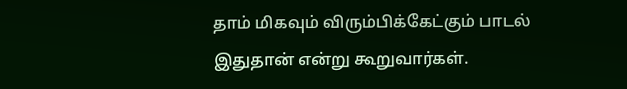தாம் மிகவும் விரும்பிக்கேட்கும் பாடல் இதுதான் என்று கூறுவார்கள்.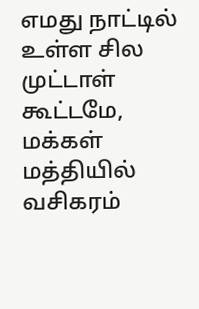எமது நாட்டில் உள்ள சில முட்டாள் கூட்டமே, மக்கள் மத்தியில் வசிகரம்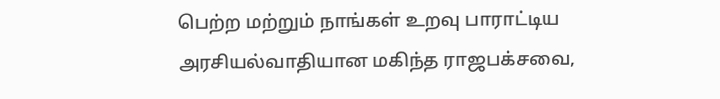பெற்ற மற்றும் நாங்கள் உறவு பாராட்டிய அரசியல்வாதியான மகிந்த ராஜபக்சவை,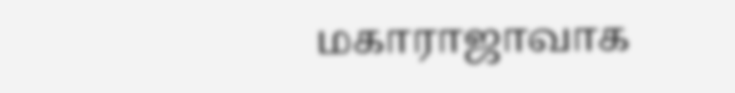மகாராஜாவாக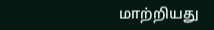மாற்றியது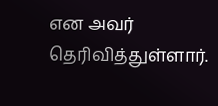என அவர் தெரிவித்துள்ளார்.